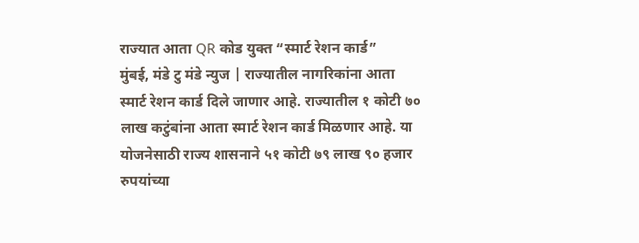राज्यात आता QR कोड युक्त “स्मार्ट रेशन कार्ड”
मुंबई, मंडे टु मंडे न्युज | राज्यातील नागरिकांना आता स्मार्ट रेशन कार्ड दिले जाणार आहे. राज्यातील १ कोटी ७० लाख कटुंबांना आता स्मार्ट रेशन कार्ड मिळणार आहे. या योजनेसाठी राज्य शासनाने ५१ कोटी ७९ लाख ९० हजार रुपयांच्या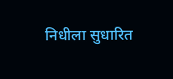निधीला सुधारित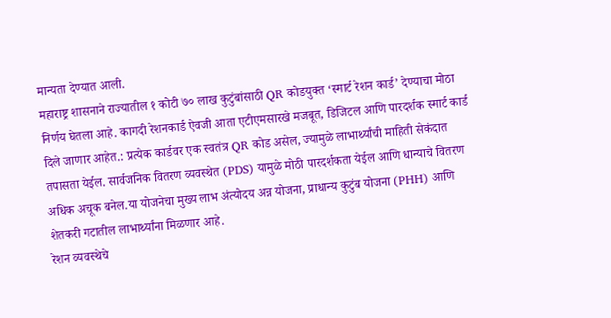मान्यता देण्यात आली.
महाराष्ट्र शासनाने राज्यातील १ कोटी ७० लाख कुटुंबांसाठी QR कोडयुक्त ‘स्मार्ट रेशन कार्ड’ देण्याचा मोठा निर्णय घेतला आहे. कागदी रेशनकार्ड ऐवजी आता एटीएमसारखे मजबूत, डिजिटल आणि पारदर्शक स्मार्ट कार्ड दिले जाणार आहेत.: प्रत्येक कार्डवर एक स्वतंत्र QR कोड असेल, ज्यामुळे लाभार्थ्यांची माहिती सेकंदात तपासता येईल. सार्वजनिक वितरण व्यवस्थेत (PDS) यामुळे मोठी पारदर्शकता येईल आणि धान्याचे वितरण अधिक अचूक बनेल.या योजनेचा मुख्य लाभ अंत्योदय अन्न योजना, प्राधान्य कुटुंब योजना (PHH) आणि शेतकरी गटातील लाभार्थ्यांना मिळणार आहे.
रेशन व्यवस्थेचे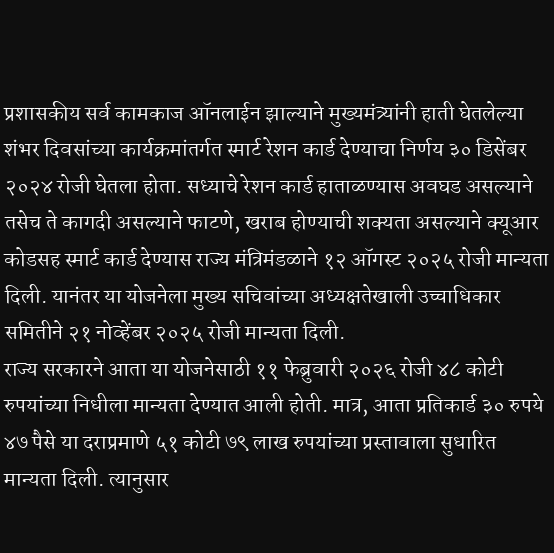प्रशासकीय सर्व कामकाज ऑनलाईन झाल्याने मुख्यमंत्र्यांनी हाती घेतलेल्या शंभर दिवसांच्या कार्यक्रमांतर्गत स्मार्ट रेशन कार्ड देण्याचा निर्णय ३० डिसेंबर २०२४ रोजी घेतला होता. सध्याचे रेशन कार्ड हाताळण्यास अवघड असल्याने तसेच ते कागदी असल्याने फाटणे, खराब होण्याची शक्यता असल्याने क्यूआर कोडसह स्मार्ट कार्ड देण्यास राज्य मंत्रिमंडळाने १२ ऑगस्ट २०२५ रोजी मान्यता दिली. यानंतर या योजनेला मुख्य सचिवांच्या अध्यक्षतेखाली उच्चाधिकार समितीने २१ नोव्हेंबर २०२५ रोजी मान्यता दिली.
राज्य सरकारने आता या योजनेसाठी ११ फेब्रुवारी २०२६ रोजी ४८ कोटी रुपयांच्या निधीला मान्यता देण्यात आली होती. मात्र, आता प्रतिकार्ड ३० रुपये ४७ पैसे या दराप्रमाणे ५१ कोटी ७९ लाख रुपयांच्या प्रस्तावाला सुधारित मान्यता दिली. त्यानुसार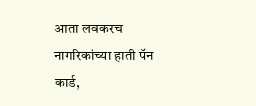आता लवकरच नागरिकांच्या हाती पॅन कार्ड,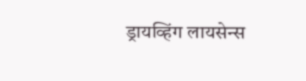ड्रायव्हिंग लायसेन्स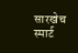सारखेच स्मार्ट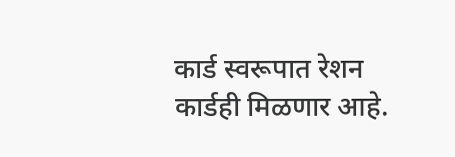कार्ड स्वरूपात रेशन कार्डही मिळणार आहे.